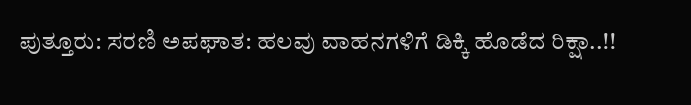ಪುತ್ತೂರು: ಸರಣಿ ಅಪಘಾತ: ಹಲವು ವಾಹನಗಳಿಗೆ ಡಿಕ್ಕಿ ಹೊಡೆದ ರಿಕ್ಷಾ..!!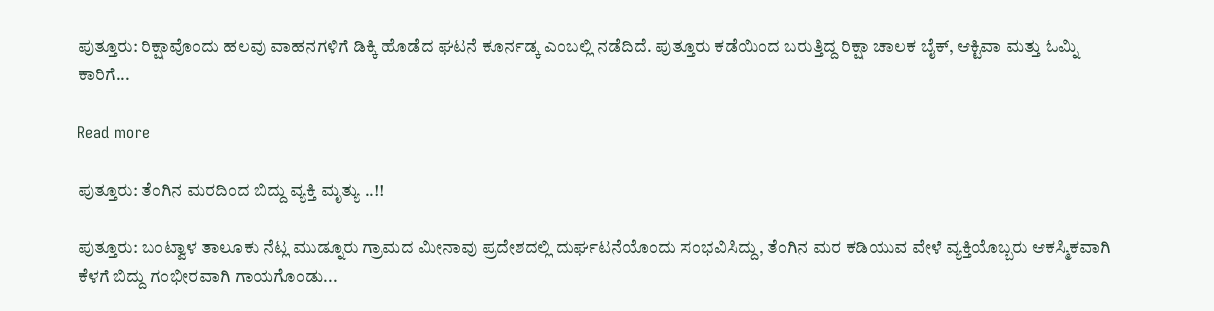ಪುತ್ತೂರು: ರಿಕ್ಷಾವೊಂದು ಹಲವು ವಾಹನಗಳಿಗೆ ಡಿಕ್ಕಿ ಹೊಡೆದ ಘಟನೆ ಕೂರ್ನಡ್ಕ ಎಂಬಲ್ಲಿ ನಡೆದಿದೆ. ಪುತ್ತೂರು ಕಡೆಯಿಂದ ಬರುತ್ತಿದ್ದ ರಿಕ್ಷಾ ಚಾಲಕ ಬೈಕ್, ಆಕ್ಟಿವಾ ಮತ್ತು ಓಮ್ನಿ ಕಾರಿಗೆ...

Read more

ಪುತ್ತೂರು: ತೆಂಗಿನ ಮರದಿಂದ ಬಿದ್ದು ವ್ಯಕ್ತಿ ಮೃತ್ಯು ..!!

ಪುತ್ತೂರು: ಬಂಟ್ವಾಳ ತಾಲೂಕು ನೆಟ್ಲ ಮುಡ್ನೂರು ಗ್ರಾಮದ ಮೀನಾವು ಪ್ರದೇಶದಲ್ಲಿ ದುರ್ಘಟನೆಯೊಂದು ಸಂಭವಿಸಿದ್ದು, ತೆಂಗಿನ ಮರ ಕಡಿಯುವ ವೇಳೆ ವ್ಯಕ್ತಿಯೊಬ್ಬರು ಆಕಸ್ಮಿಕವಾಗಿ ಕೆಳಗೆ ಬಿದ್ದು ಗಂಭೀರವಾಗಿ ಗಾಯಗೊಂಡು...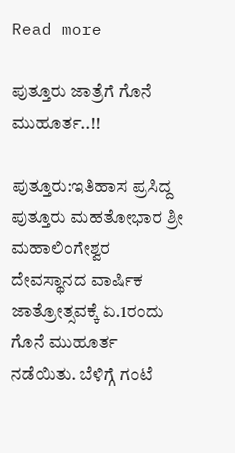Read more

ಪುತ್ತೂರು ಜಾತ್ರೆಗೆ ಗೊನೆ ಮುಹೂರ್ತ..!!

ಪುತ್ತೂರು:ಇತಿಹಾಸ ಪ್ರಸಿದ್ದ ಪುತ್ತೂರು ಮಹತೋಭಾರ ಶ್ರೀ ಮಹಾಲಿಂಗೇಶ್ವರ ದೇವಸ್ಥಾನದ ವಾರ್ಷಿಕ ಜಾತ್ರೋತ್ಸವಕ್ಕೆ ಏ.1ರಂದು ಗೊನೆ ಮುಹೂರ್ತ ನಡೆಯಿತು. ಬೆಳಿಗ್ಗೆ ಗಂಟೆ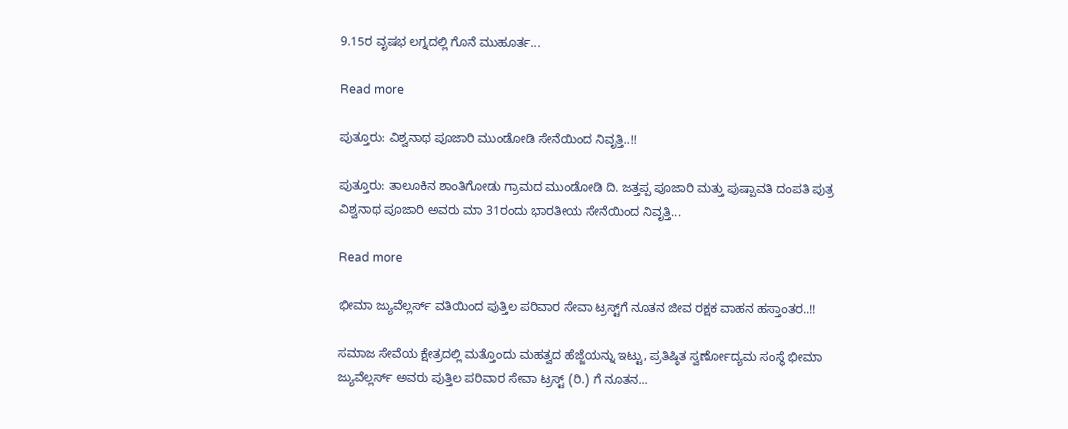9.15ರ ವೃಷಭ ಲಗ್ನದಲ್ಲಿ ಗೊನೆ ಮುಹೂರ್ತ...

Read more

ಪುತ್ತೂರು: ವಿಶ್ವನಾಥ ಪೂಜಾರಿ ಮುಂಡೋಡಿ ಸೇನೆಯಿಂದ ನಿವೃತ್ತಿ..!!

ಪುತ್ತೂರು: ತಾಲೂಕಿನ ಶಾಂತಿಗೋಡು ಗ್ರಾಮದ ಮುಂಡೋಡಿ ದಿ. ಜತ್ತಪ್ಪ ಪೂಜಾರಿ ಮತ್ತು ಪುಷ್ಪಾವತಿ ದಂಪತಿ ಪುತ್ರ ವಿಶ್ವನಾಥ ಪೂಜಾರಿ ಅವರು ಮಾ 31ರಂದು ಭಾರತೀಯ ಸೇನೆಯಿಂದ ನಿವೃತ್ತಿ...

Read more

ಭೀಮಾ ಜ್ಯುವೆಲ್ಲರ್ಸ್ ವತಿಯಿಂದ ಪುತ್ತಿಲ ಪರಿವಾರ ಸೇವಾ ಟ್ರಸ್ಟ್‌ಗೆ ನೂತನ ಜೀವ ರಕ್ಷಕ ವಾಹನ ಹಸ್ತಾಂತರ..!!

ಸಮಾಜ ಸೇವೆಯ ಕ್ಷೇತ್ರದಲ್ಲಿ ಮತ್ತೊಂದು ಮಹತ್ವದ ಹೆಜ್ಜೆಯನ್ನು ಇಟ್ಟು, ಪ್ರತಿಷ್ಠಿತ ಸ್ವರ್ಣೋದ್ಯಮ ಸಂಸ್ಥೆ ಭೀಮಾ ಜ್ಯುವೆಲ್ಲರ್ಸ್ ಅವರು ಪುತ್ತಿಲ ಪರಿವಾರ ಸೇವಾ ಟ್ರಸ್ಟ್ (ರಿ.) ಗೆ ನೂತನ...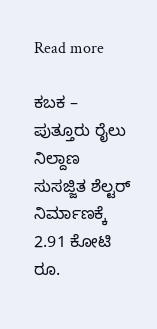Read more

ಕಬಕ – ಪುತ್ತೂರು ರೈಲು ನಿಲ್ದಾಣ ಸುಸಜ್ಜಿತ ಶೆಲ್ಟರ್ ನಿರ್ಮಾಣಕ್ಕೆ 2.91 ಕೋಟಿ ರೂ.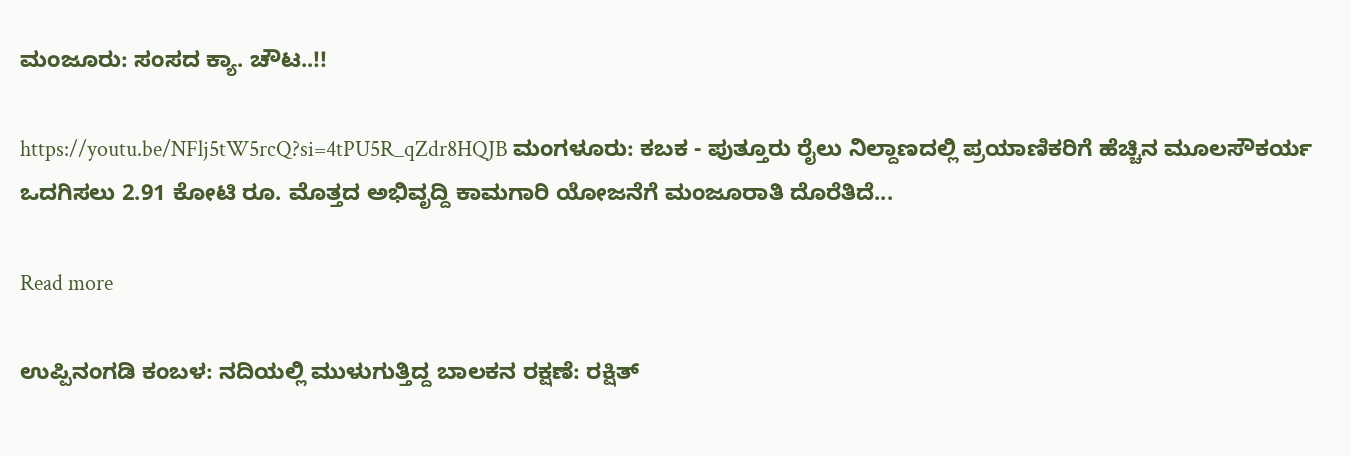ಮಂಜೂರು: ಸಂಸದ ಕ್ಯಾ. ಚೌಟ..!!

https://youtu.be/NFlj5tW5rcQ?si=4tPU5R_qZdr8HQJB ಮಂಗಳೂರು: ಕಬಕ - ಪುತ್ತೂರು ರೈಲು ನಿಲ್ದಾಣದಲ್ಲಿ ಪ್ರಯಾಣಿಕರಿಗೆ ಹೆಚ್ಚಿನ ಮೂಲಸೌಕರ್ಯ ಒದಗಿಸಲು 2.91 ಕೋಟಿ ರೂ. ಮೊತ್ತದ ಅಭಿವೃದ್ದಿ ಕಾಮಗಾರಿ ಯೋಜನೆಗೆ ಮಂಜೂರಾತಿ ದೊರೆತಿದೆ...

Read more

ಉಪ್ಪಿನಂಗಡಿ ಕಂಬಳ: ನದಿಯಲ್ಲಿ ಮುಳುಗುತ್ತಿದ್ದ ಬಾಲಕನ ರಕ್ಷಣೆ: ರಕ್ಷಿತ್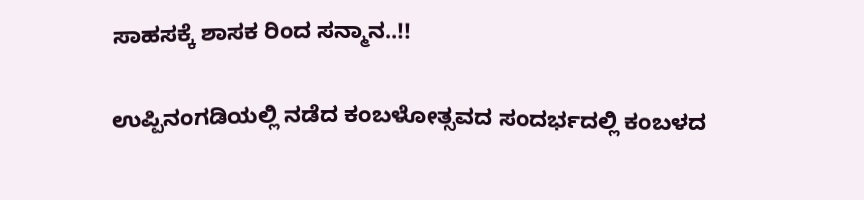ಸಾಹಸಕ್ಕೆ ಶಾಸಕ ರಿಂದ ಸನ್ಮಾನ..!!

ಉಪ್ಪಿನಂಗಡಿಯಲ್ಲಿ ನಡೆದ ಕಂಬಳೋತ್ಸವದ ಸಂದರ್ಭದಲ್ಲಿ ಕಂಬಳದ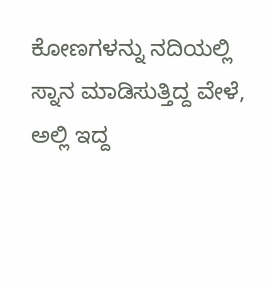ಕೋಣಗಳನ್ನು ನದಿಯಲ್ಲಿ ಸ್ನಾನ ಮಾಡಿಸುತ್ತಿದ್ದ ವೇಳೆ, ಅಲ್ಲಿ ಇದ್ದ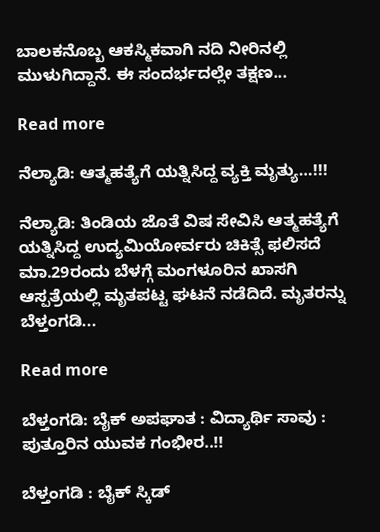ಬಾಲಕನೊಬ್ಬ ಆಕಸ್ಮಿಕವಾಗಿ ನದಿ ನೀರಿನಲ್ಲಿ ಮುಳುಗಿದ್ದಾನೆ. ಈ ಸಂದರ್ಭದಲ್ಲೇ ತಕ್ಷಣ...

Read more

ನೆಲ್ಯಾಡಿ: ಆತ್ಮಹತ್ಯೆಗೆ ಯತ್ನಿಸಿದ್ದ ವ್ಯಕ್ತಿ ಮೃತ್ಯು…!!!

ನೆಲ್ಯಾಡಿ: ತಿಂಡಿಯ ಜೊತೆ ವಿಷ ಸೇವಿಸಿ ಆತ್ಮಹತ್ಯೆಗೆ ಯತ್ನಿಸಿದ್ದ ಉದ್ಯಮಿಯೋರ್ವರು ಚಿಕಿತ್ಸೆ ಫಲಿಸದೆ ಮಾ.29ರಂದು ಬೆಳಗ್ಗೆ ಮಂಗಳೂರಿನ ಖಾಸಗಿ ಆಸ್ಪತ್ರೆಯಲ್ಲಿ ಮೃತಪಟ್ಟ ಘಟನೆ ನಡೆದಿದೆ. ಮೃತರನ್ನು ಬೆಳ್ತಂಗಡಿ...

Read more

ಬೆಳ್ತಂಗಡಿ: ಬೈಕ್ ಅಪಘಾತ : ವಿದ್ಯಾರ್ಥಿ ಸಾವು : ಪುತ್ತೂರಿನ ಯುವಕ ಗಂಭೀರ..!!

ಬೆಳ್ತಂಗಡಿ : ಬೈಕ್ ಸ್ಕಿಡ್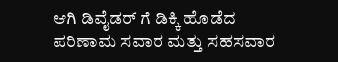ಆಗಿ ಡಿವೈಡರ್ ಗೆ ಡಿಕ್ಕಿ ಹೊಡೆದ ಪರಿಣಾಮ ಸವಾರ ಮತ್ತು ಸಹಸವಾರ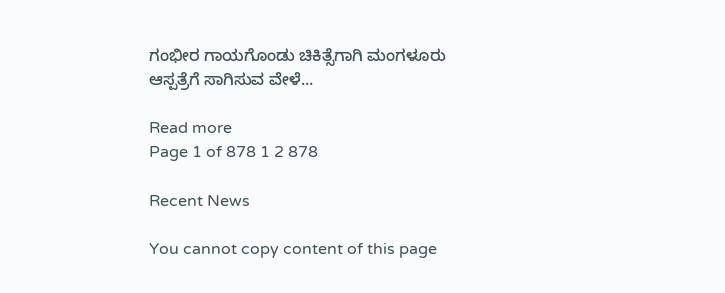ಗಂಭೀರ ಗಾಯಗೊಂಡು ಚಿಕಿತ್ಸೆಗಾಗಿ ಮಂಗಳೂರು ಆಸ್ಪತ್ರೆಗೆ ಸಾಗಿಸುವ ವೇಳೆ...

Read more
Page 1 of 878 1 2 878

Recent News

You cannot copy content of this page